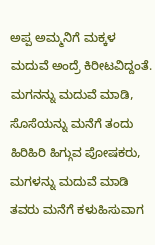ಅಪ್ಪ ಅಮ್ಮನಿಗೆ ಮಕ್ಕಳ ಮದುವೆ ಅಂದ್ರೆ ಕಿರೀಟವಿದ್ದಂತೆ. ಮಗನನ್ನು ಮದುವೆ ಮಾಡಿ, ಸೊಸೆಯನ್ನು ಮನೆಗೆ ತಂದು ಹಿರಿಹಿರಿ ಹಿಗ್ಗುವ ಪೋಷಕರು, ಮಗಳನ್ನು ಮದುವೆ ಮಾಡಿ ತವರು ಮನೆಗೆ ಕಳುಹಿಸುವಾಗ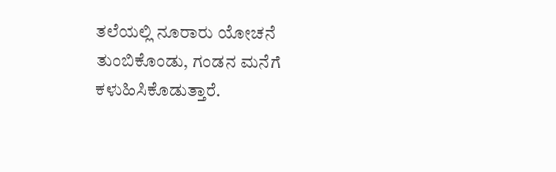ತಲೆಯಲ್ಲಿ ನೂರಾರು ಯೋಚನೆ ತುಂಬಿಕೊಂಡು, ಗಂಡನ ಮನೆಗೆ ಕಳುಹಿಸಿಕೊಡುತ್ತಾರೆ.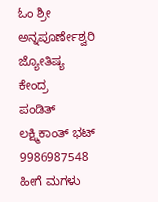ಓಂ ಶ್ರೀ ಅನ್ನಪೂರ್ಣೇಶ್ವರಿ ಜ್ಯೋತಿಷ್ಯ ಕೇಂದ್ರ
ಪಂಡಿತ್ ಲಕ್ಷ್ಮಿಕಾಂತ್ ಭಟ್
9986987548
ಹೀಗೆ ಮಗಳು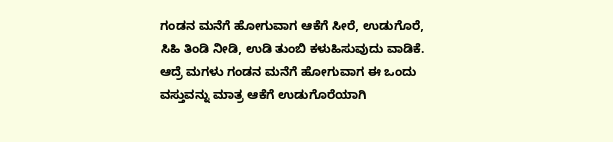ಗಂಡನ ಮನೆಗೆ ಹೋಗುವಾಗ ಆಕೆಗೆ ಸೀರೆ, ಉಡುಗೊರೆ, ಸಿಹಿ ತಿಂಡಿ ನೀಡಿ, ಉಡಿ ತುಂಬಿ ಕಳುಹಿಸುವುದು ವಾಡಿಕೆ. ಆದ್ರೆ ಮಗಳು ಗಂಡನ ಮನೆಗೆ ಹೋಗುವಾಗ ಈ ಒಂದು ವಸ್ತುವನ್ನು ಮಾತ್ರ ಆಕೆಗೆ ಉಡುಗೊರೆಯಾಗಿ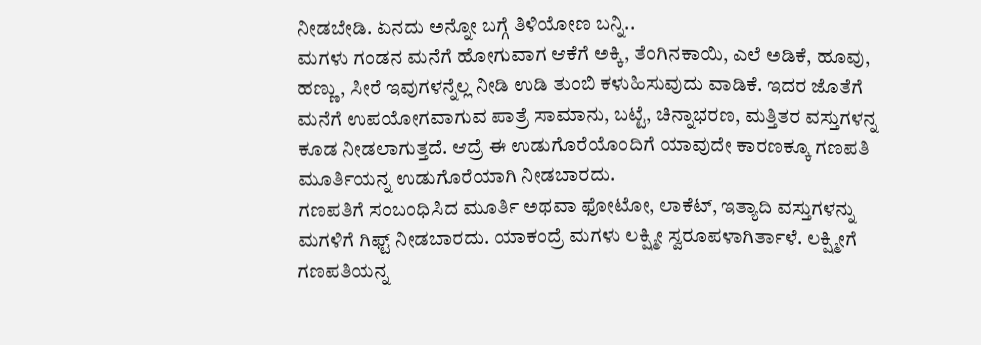ನೀಡಬೇಡಿ. ಏನದು ಅನ್ನೋ ಬಗ್ಗೆ ತಿಳಿಯೋಣ ಬನ್ನಿ..
ಮಗಳು ಗಂಡನ ಮನೆಗೆ ಹೋಗುವಾಗ ಆಕೆಗೆ ಅಕ್ಕಿ, ತೆಂಗಿನಕಾಯಿ, ಎಲೆ ಅಡಿಕೆ, ಹೂವು, ಹಣ್ಣು, ಸೀರೆ ಇವುಗಳನ್ನೆಲ್ಲ ನೀಡಿ ಉಡಿ ತುಂಬಿ ಕಳುಹಿಸುವುದು ವಾಡಿಕೆ. ಇದರ ಜೊತೆಗೆ ಮನೆಗೆ ಉಪಯೋಗವಾಗುವ ಪಾತ್ರೆ ಸಾಮಾನು, ಬಟ್ಟೆ, ಚಿನ್ನಾಭರಣ, ಮತ್ತಿತರ ವಸ್ತುಗಳನ್ನ ಕೂಡ ನೀಡಲಾಗುತ್ತದೆ. ಆದ್ರೆ ಈ ಉಡುಗೊರೆಯೊಂದಿಗೆ ಯಾವುದೇ ಕಾರಣಕ್ಕೂ ಗಣಪತಿ ಮೂರ್ತಿಯನ್ನ ಉಡುಗೊರೆಯಾಗಿ ನೀಡಬಾರದು.
ಗಣಪತಿಗೆ ಸಂಬಂಧಿಸಿದ ಮೂರ್ತಿ ಅಥವಾ ಫೋಟೋ, ಲಾಕೆಟ್, ಇತ್ಯಾದಿ ವಸ್ತುಗಳನ್ನು ಮಗಳಿಗೆ ಗಿಫ್ಟ್ ನೀಡಬಾರದು. ಯಾಕಂದ್ರೆ ಮಗಳು ಲಕ್ಷ್ಮೀ ಸ್ವರೂಪಳಾಗಿರ್ತಾಳೆ. ಲಕ್ಷ್ಮೀಗೆ ಗಣಪತಿಯನ್ನ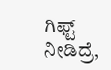ಗಿಫ್ಟ್ ನೀಡಿದ್ರೆ,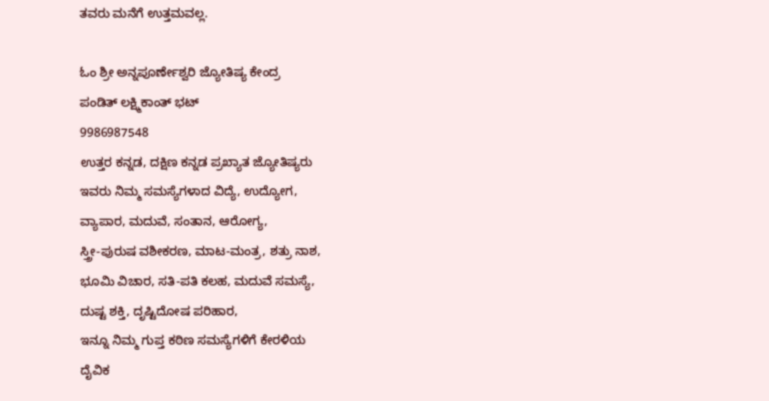ತವರು ಮನೆಗೆ ಉತ್ತಮವಲ್ಲ.

ಓಂ ಶ್ರೀ ಅನ್ನಪೂರ್ಣೇಶ್ವರಿ ಜ್ಯೋತಿಷ್ಯ ಕೇಂದ್ರ
ಪಂಡಿತ್ ಲಕ್ಷ್ಮಿಕಾಂತ್ ಭಟ್
9986987548
ಉತ್ತರ ಕನ್ನಡ, ದಕ್ಷಿಣ ಕನ್ನಡ ಪ್ರಖ್ಯಾತ ಜ್ಯೋತಿಷ್ಯರು
ಇವರು ನಿಮ್ಮ ಸಮಸ್ಯೆಗಳಾದ ವಿದ್ಯೆ, ಉದ್ಯೋಗ,
ವ್ಯಾಪಾರ, ಮದುವೆ, ಸಂತಾನ, ಆರೋಗ್ಯ,
ಸ್ತ್ರೀ-ಪುರುಷ ವಶೀಕರಣ, ಮಾಟ-ಮಂತ್ರ, ಶತ್ರು ನಾಶ,
ಭೂಮಿ ವಿಚಾರ, ಸತಿ-ಪತಿ ಕಲಹ, ಮದುವೆ ಸಮಸ್ಯೆ,
ದುಷ್ಟ ಶಕ್ತಿ, ದೃಷ್ಟಿದೋಷ ಪರಿಹಾರ,
ಇನ್ನೂ ನಿಮ್ಮ ಗುಪ್ತ ಕಠಿಣ ಸಮಸ್ಯೆಗಳಿಗೆ ಕೇರಳಿಯ
ದೈವಿಕ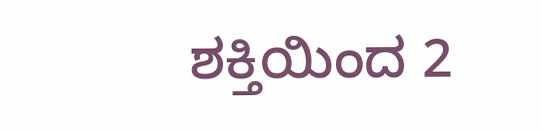ಶಕ್ತಿಯಿಂದ 2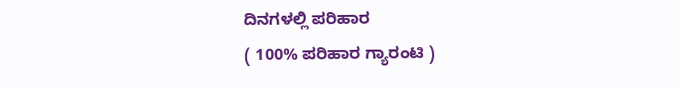ದಿನಗಳಲ್ಲಿ ಪರಿಹಾರ
( 100% ಪರಿಹಾರ ಗ್ಯಾರಂಟಿ )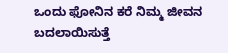ಒಂದು ಫೋನಿನ ಕರೆ ನಿಮ್ಮ ಜೀವನ ಬದಲಾಯಿಸುತ್ತೆ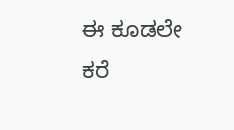ಈ ಕೂಡಲೇ ಕರೆ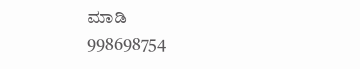ಮಾಡಿ
998698754